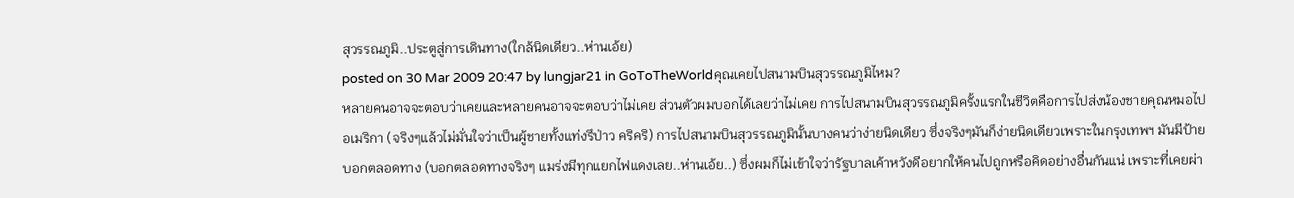สุวรรณภูมิ..ประตูสู่การเดินทาง(ใกล้นิดเดียว..ห่านเอ้ย)
posted on 30 Mar 2009 20:47 by lungjar21 in GoToTheWorldคุณเคยไปสนามบินสุวรรณภูมิไหม?
หลายคนอาจจะตอบว่าเคยและหลายคนอาจจะตอบว่าไม่เคย ส่วนตัวผมบอกได้เลยว่าไม่เคย การไปสนามบินสุวรรณภูมิครั้งแรกในชีวิตคือการไปส่งน้องชายคุณหมอไปอเมริกา (จริงๆแล้วไม่มั่นใจว่าเป็นผู้ชายทั้งแท่งรึป่าว คริคริ) การไปสนามบินสุวรรณภูมินั้นบางคนว่าง่ายนิดเดียว ซึ่งจริงๆมันก็ง่ายนิดเดียวเพราะในกรุงเทพฯ มันมีป้ายบอกตลอดทาง (บอกตลอดทางจริงๆ แมร่งมีทุกแยกไฟแดงเลย..ห่านเอ้ย..) ซึ่งผมก็ไม่เข้าใจว่ารัฐบาลเค้าหวังดีอยากให้คนไปถูกหรือคิดอย่างอื่นกันแน่ เพราะที่เคยผ่า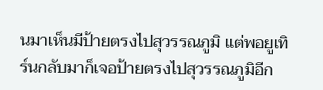นมาเห็นมีป้ายตรงไปสุวรรณภูมิ แต่พอยูเทิร์นกลับมาก็เจอป้ายตรงไปสุวรรณภูมิอีก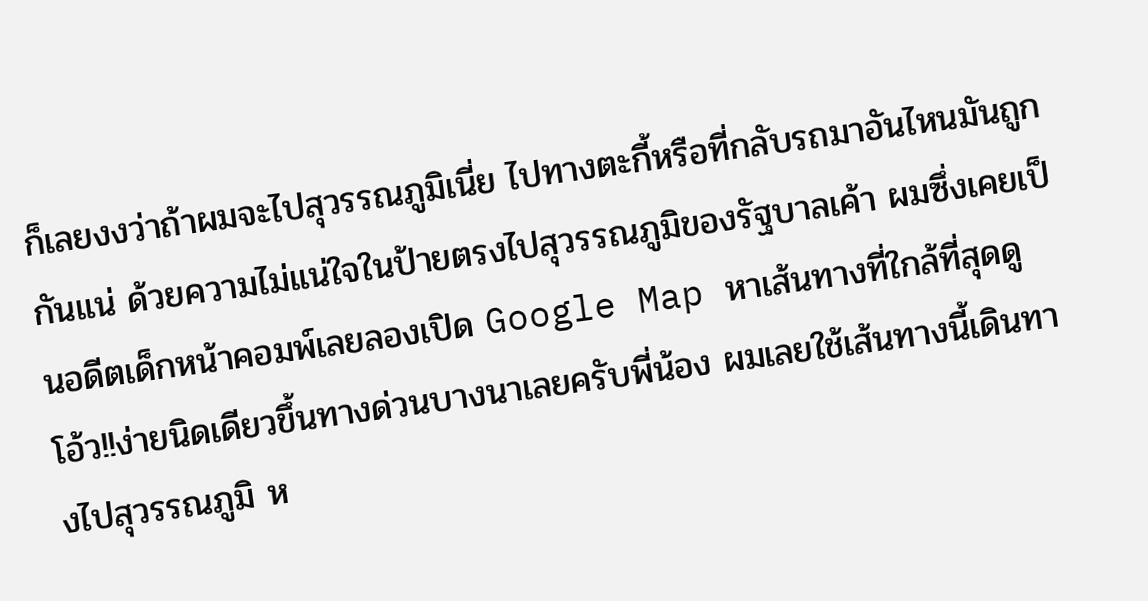ก็เลยงงว่าถ้าผมจะไปสุวรรณภูมิเนี่ย ไปทางตะกี้หรือที่กลับรถมาอันไหนมันถูกกันแน่ ด้วยความไม่แน่ใจในป้ายตรงไปสุวรรณภูมิของรัฐบาลเค้า ผมซึ่งเคยเป็นอดีตเด็กหน้าคอมพ์เลยลองเปิด Google Map หาเส้นทางที่ใกล้ที่สุดดู โอ้ว!!ง่ายนิดเดียวขึ้นทางด่วนบางนาเลยครับพี่น้อง ผมเลยใช้เส้นทางนี้เดินทางไปสุวรรณภูมิ ห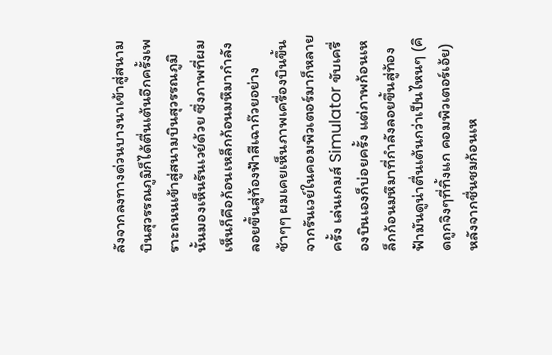ลังจากลงทางด่วนบางนาเข้าสู่สนามบินสุวรรณภูมิก็ได้ตื่นเต้นอีกครั้งเพราะถนนเข้าสู่สนามบินสุวรรณภูมินั้นมองเห็นรันเวย์ด้วย ซึ่งภาพที่ผมเห็นก็คือก้อนเหล็กก้อนมหึมากำลังลอยขึ้นสู่ท้องฟ้าสีเฉาก๊วยอย่างช้าๆๆ ผมเคยเห็นภาพเครื่องบินขึ้นจากรันเวย์ในคอมพิวเตอร์มาก็หลายครั้ง เล่นเกมส์ Simulator ขับเครื่องบินเองก็บ่อยครั้ง แต่ภาพก้อนเหล็กก้อนมหึมาที่กำลังลอยขึ้นสู่ท้องฟ้ามันดูน่าตื่นเต้นกว่าเป็นไหนๆ (คิดถูกจิงๆที่ทิ้งแก คอมพิวเตอร์เอ้ย) หลังจากชื่นชมก้อนเห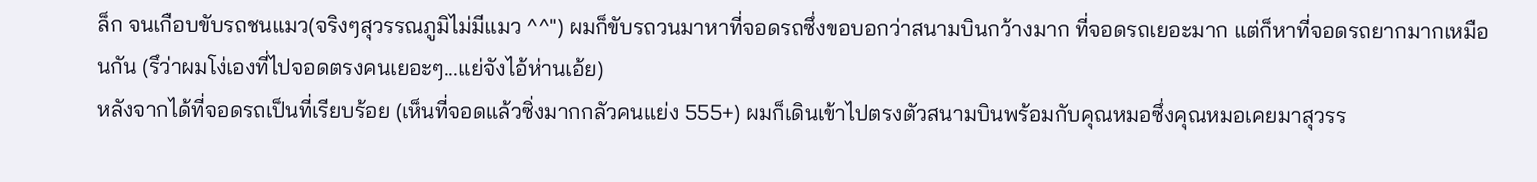ล็ก จนเกือบขับรถชนแมว(จริงๆสุวรรณภูมิไม่มีแมว ^^") ผมก็ขับรถวนมาหาที่จอดรถซึ่งขอบอกว่าสนามบินกว้างมาก ที่จอดรถเยอะมาก แต่ก็หาที่จอดรถยากมากเหมือนกัน (รึว่าผมโง่เองที่ไปจอดตรงคนเยอะๆ...แย่จังไอ้ห่านเอ้ย)
หลังจากได้ที่จอดรถเป็นที่เรียบร้อย (เห็นที่จอดแล้วซิ่งมากกลัวคนแย่ง 555+) ผมก็เดินเข้าไปตรงตัวสนามบินพร้อมกับคุณหมอซึ่งคุณหมอเคยมาสุวรร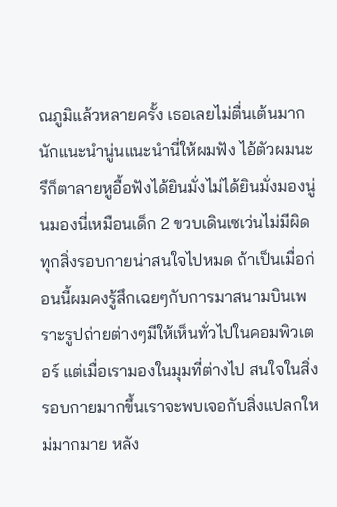ณภูมิแล้วหลายครั้ง เธอเลยไม่ตื่นเต้นมากนักแนะนำนู่นแนะนำนี่ให้ผมฟัง ไอ้ตัวผมนะรึก็ตาลายหูอื้อฟังได้ยินมั่งไม่ได้ยินมั่งมองนู่นมองนี่เหมือนเด็ก 2 ขวบเดินเซเว่นไม่มีผิด ทุกสิ่งรอบกายน่าสนใจไปหมด ถ้าเป็นเมื่อก่อนนี้ผมคงรู้สึกเฉยๆกับการมาสนามบินเพราะรูปถ่ายต่างๆมีให้เห็นทั่วไปในคอมพิวเตอร์ แต่เมื่อเรามองในมุมที่ต่างไป สนใจในสิ่งรอบกายมากขึ้นเราจะพบเจอกับสิ่งแปลกใหม่มากมาย หลัง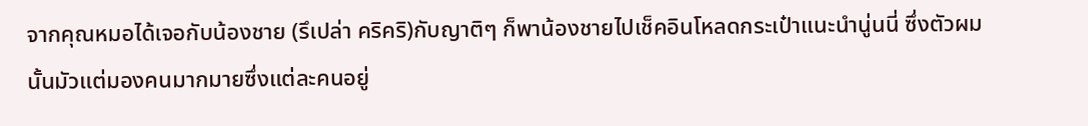จากคุณหมอได้เจอกับน้องชาย (รึเปล่า คริคริ)กับญาติๆ ก็พาน้องชายไปเช็คอินโหลดกระเป๋าแนะนำนู่นนี่ ซึ่งตัวผมนั้นมัวแต่มองคนมากมายซึ่งแต่ละคนอยู่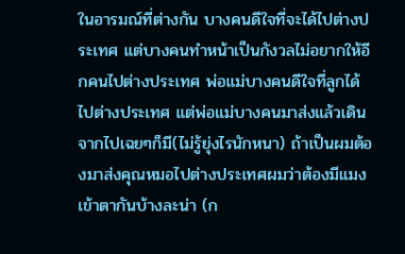ในอารมณ์ที่ต่างกัน บางคนดีใจที่จะได้ไปต่างประเทศ แต่บางคนทำหน้าเป็นกังวลไม่อยากให้อีกคนไปต่างประเทศ พ่อแม่บางคนดีใจที่ลูกได้ไปต่างประเทศ แต่พ่อแม่บางคนมาส่งแล้วเดินจากไปเฉยๆก็มี(ไม่รู้ยุ่งไรนักหนา) ถ้าเป็นผมต้องมาส่งคุณหมอไปต่างประเทศผมว่าต้องมีแมงเข้าตากันบ้างละน่า (ก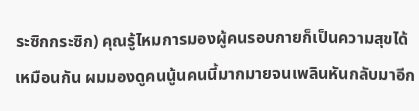ระซิกกระซิก) คุณรู้ไหมการมองผู้คนรอบกายก็เป็นความสุขได้เหมือนกัน ผมมองดูคนนู้นคนนี้มากมายจนเพลินหันกลับมาอีก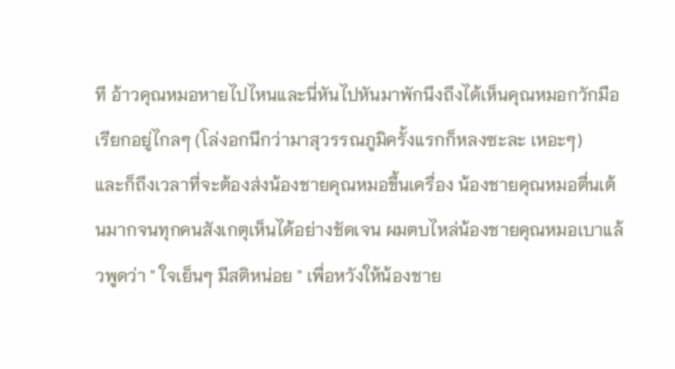ที อ้าวคุณหมอหายไปไหนและนี่หันไปหันมาพักนึงถึงได้เห็นคุณหมอกวักมือเรียกอยู่ไกลๆ (โล่งอกนึกว่ามาสุวรรณภูมิครั้งแรกก็หลงซะละ เหอะๆ)
และก็ถึงเวลาที่จะต้องส่งน้องชายคุณหมอขึ้นเครื่อง น้องชายคุณหมอตื่นเต้นมากจนทุกคนสังเกตุเห็นได้อย่างชัดเจน ผมตบไหล่น้องชายคุณหมอเบาแล้วพูดว่า " ใจเย็นๆ มีสติหน่อย " เพื่อหวังให้น้องชาย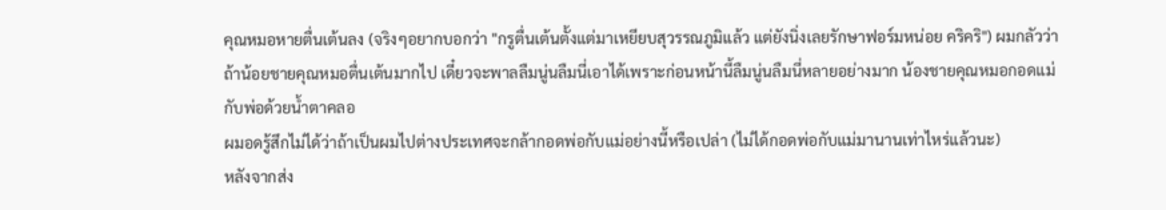คุณหมอหายตื่นเต้นลง (จริงๆอยากบอกว่า "กรูตื่นเต้นตั้งแต่มาเหยียบสุวรรณภูมิแล้ว แต่ยังนิ่งเลยรักษาฟอร์มหน่อย คริคริ") ผมกลัวว่าถ้าน้อยชายคุณหมอตื่นเต้นมากไป เดี๋ยวจะพาลลืมนู่นลืมนี่เอาได้เพราะก่อนหน้านี้ลืมนู่นลืมนี่หลายอย่างมาก น้องชายคุณหมอกอดแม่กับพ่อด้วยน้ำตาคลอ
ผมอดรู้สึกไม่ได้ว่าถ้าเป็นผมไปต่างประเทศจะกล้ากอดพ่อกับแม่อย่างนี้หรือเปล่า (ไม่ได้กอดพ่อกับแม่มานานเท่าไหร่แล้วนะ)
หลังจากส่ง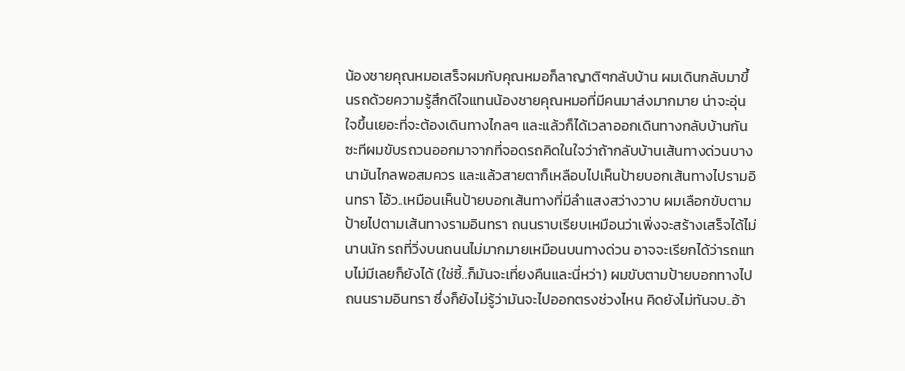น้องชายคุณหมอเสร็จผมกับคุณหมอก็ลาญาติๆกลับบ้าน ผมเดินกลับมาขึ้นรถด้วยความรู้สึกดีใจแทนน้องชายคุณหมอที่มีคนมาส่งมากมาย น่าจะอุ่นใจขึ้นเยอะที่จะต้องเดินทางไกลๆ และแล้วก็ได้เวลาออกเดินทางกลับบ้านกันซะทีผมขับรถวนออกมาจากที่จอดรถคิดในใจว่าถ้ากลับบ้านเส้นทางด่วนบางนามันไกลพอสมควร และแล้วสายตาก็เหลือบไปเห็นป้ายบอกเส้นทางไปรามอินทรา โอ้ว..เหมือนเห็นป้ายบอกเส้นทางที่มีลำแสงสว่างวาบ ผมเลือกขับตามป้ายไปตามเส้นทางรามอินทรา ถนนราบเรียบเหมือนว่าเพิ่งจะสร้างเสร็จได้ไม่นานนัก รถที่วิ่งบนถนนไม่มากมายเหมือนบนทางด่วน อาจจะเรียกได้ว่ารถแทบไม่มีเลยก็ยังได้ (ใช่ซี้..ก็มันจะเที่ยงคืนและนี่หว่า) ผมขับตามป้ายบอกทางไปถนนรามอินทรา ซึ่งก็ยังไม่รู้ว่ามันจะไปออกตรงช่วงไหน คิดยังไม่ทันจบ..อ้า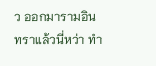ว ออกมารามอินทราแล้วนี่หว่า ทำ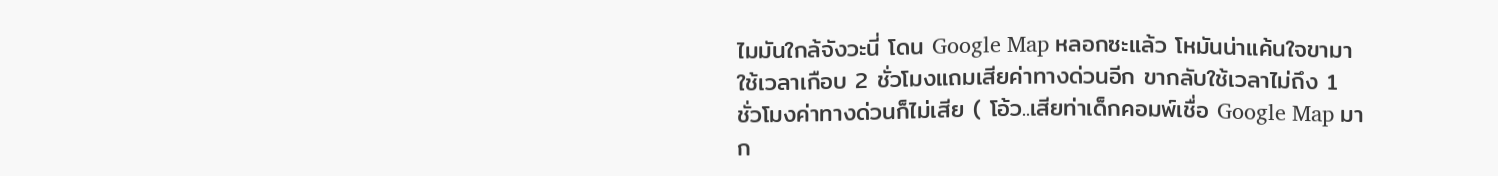ไมมันใกล้จังวะนี่ โดน Google Map หลอกซะแล้ว โหมันน่าแค้นใจขามาใช้เวลาเกือบ 2 ชั่วโมงแถมเสียค่าทางด่วนอีก ขากลับใช้เวลาไม่ถึง 1 ชั่วโมงค่าทางด่วนก็ไม่เสีย ( โอ้ว..เสียท่าเด็กคอมพ์เชื่อ Google Map มาก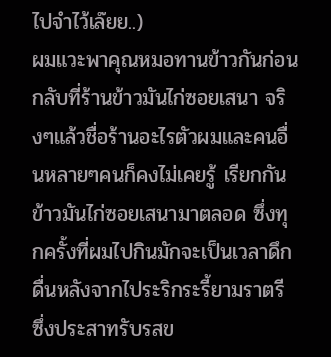ไปจำไว้เล๊ยย..)
ผมแวะพาคุณหมอทานข้าวกันก่อนกลับที่ร้านข้าวมันไก่ซอยเสนา จริงๆแล้วชื่อร้านอะไรตัวผมและคนอื่นหลายๆคนก็คงไม่เคยรู้ เรียกกันข้าวมันไก่ซอยเสนามาตลอด ซึ่งทุกครั้งที่ผมไปกินมักจะเป็นเวลาดึกดื่นหลังจากไประริกระรี้ยามราตรี ซึ่งประสาทรับรสข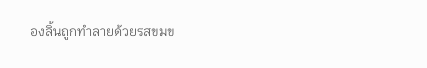องลิ้นถูกทำลายด้วยรสขมข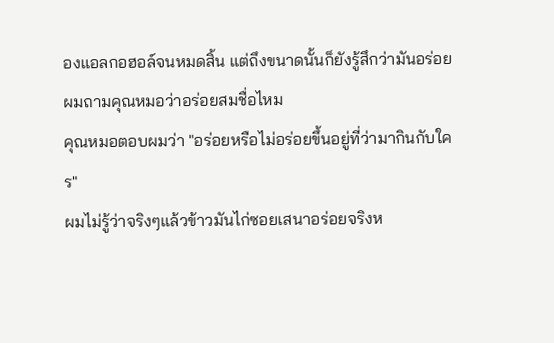องแอลกอฮอล์จนหมดสิ้น แต่ถึงขนาดนั้นก็ยังรู้สึกว่ามันอร่อย
ผมถามคุณหมอว่าอร่อยสมชื่อไหม
คุณหมอตอบผมว่า "อร่อยหรือไม่อร่อยขึ้นอยู่ที่ว่ามากินกับใคร"
ผมไม่รู้ว่าจริงๆแล้วข้าวมันไก่ซอยเสนาอร่อยจริงห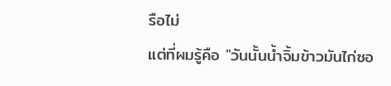รือไม่
แต่ที่ผมรู้คือ "วันนั้นน้ำจิ้มข้าวมันไก่ซอ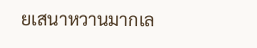ยเสนาหวานมากเล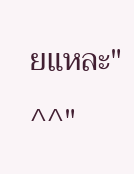ยแหละ" ^^"